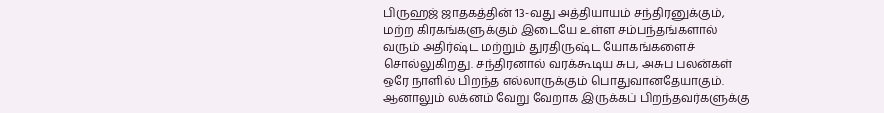பிருஹஜ் ஜாதகத்தின் 13-வது அத்தியாயம் சந்திரனுக்கும், மற்ற கிரகங்களுக்கும் இடையே உள்ள சம்பந்தங்களால் வரும் அதிர்ஷ்ட மற்றும் துரதிருஷ்ட யோகங்களைச் சொல்லுகிறது. சந்திரனால் வரக்கூடிய சுப, அசுப பலன்கள் ஒரே நாளில் பிறந்த எல்லாருக்கும் பொதுவானதேயாகும். ஆனாலும் லக்னம் வேறு வேறாக இருக்கப் பிறந்தவர்களுக்கு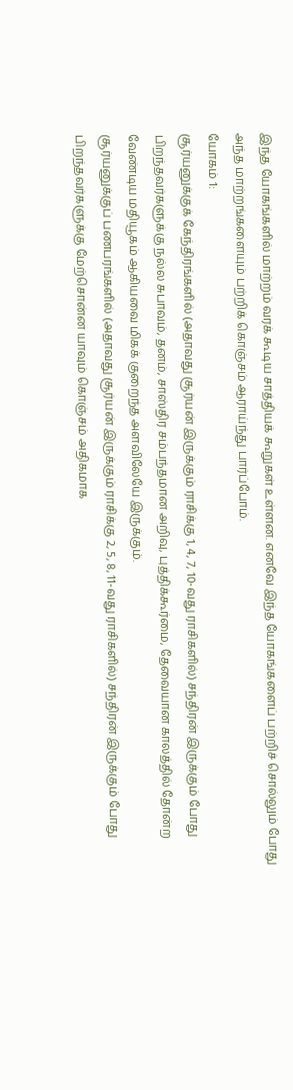இந்த யோகங்களில் மாற்றம் வரக் கூடிய சாத்தியக் கூறுகள் உள்ளன. எனவே இந்த யோகங்களைப் பற்றிச் சொல்லும் போது அந்த மாற்றங்களையும் பற்றிக் கொஞ்சம் ஆராய்ந்து பார்ப்போம்.
யோகம் 1:
சூர்யனுக்குக் கேந்திரங்களில் (அதாவது சூர்யன் இருக்கும் ராசிக்கு 1, 4, 7, 10-வது ராசிகளில்) சந்திரன் இருக்கும் போது பிறந்தவர்களுக்கு நல்ல சுபாவம், தனம், சாஸ்திர சம்பந்தமான அறிவு, புத்திக்கூர்மை, தேவையான காலத்தில் தோன்ற வேண்டிய மதியூகம் ஆகியவை மிகக் குறைந்த அளவிலேயே இருக்கும்.
சூர்யனுக்குப் பணபரங்களில் (அதாவது சூர்யன் இருக்கும் ராசிக்கு 2, 5, 8, 11-வது ராசிகளில்) சந்திரன் இருக்கும் போது பிறந்தவர்களுக்கு மேற்சொன்ன யாவும் கொஞ்சம் அதிகமாக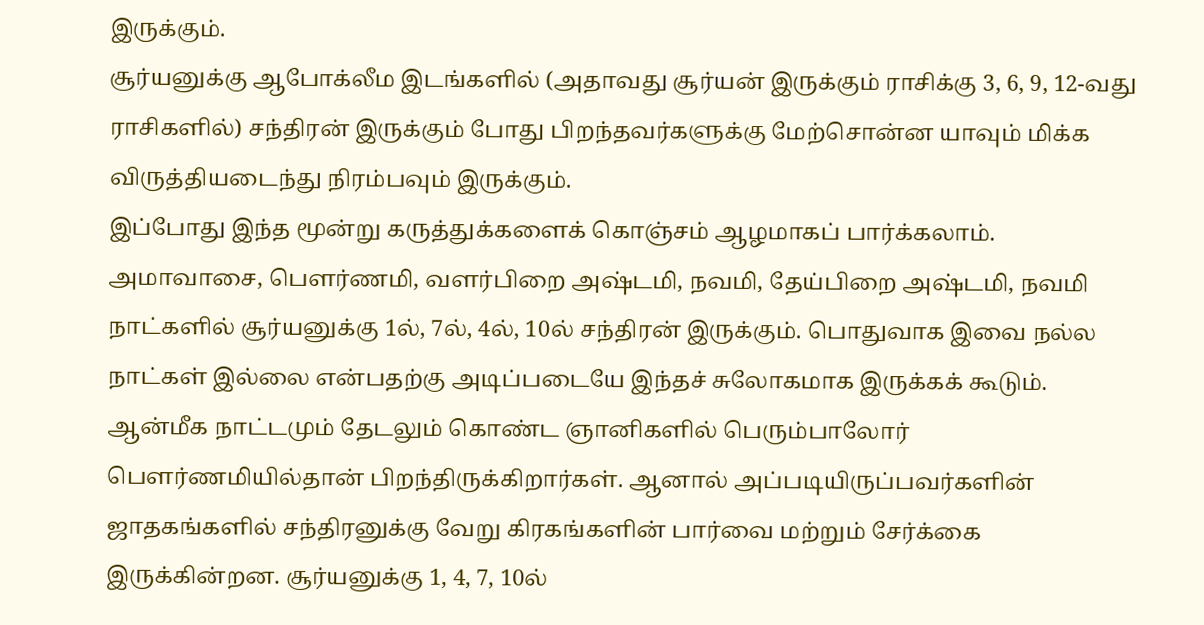இருக்கும்.
சூர்யனுக்கு ஆபோக்லீம இடங்களில் (அதாவது சூர்யன் இருக்கும் ராசிக்கு 3, 6, 9, 12-வது ராசிகளில்) சந்திரன் இருக்கும் போது பிறந்தவர்களுக்கு மேற்சொன்ன யாவும் மிக்க விருத்தியடைந்து நிரம்பவும் இருக்கும்.
இப்போது இந்த மூன்று கருத்துக்களைக் கொஞ்சம் ஆழமாகப் பார்க்கலாம். அமாவாசை, பௌர்ணமி, வளர்பிறை அஷ்டமி, நவமி, தேய்பிறை அஷ்டமி, நவமி நாட்களில் சூர்யனுக்கு 1ல், 7ல், 4ல், 10ல் சந்திரன் இருக்கும். பொதுவாக இவை நல்ல நாட்கள் இல்லை என்பதற்கு அடிப்படையே இந்தச் சுலோகமாக இருக்கக் கூடும். ஆன்மீக நாட்டமும் தேடலும் கொண்ட ஞானிகளில் பெரும்பாலோர் பௌர்ணமியில்தான் பிறந்திருக்கிறார்கள். ஆனால் அப்படியிருப்பவர்களின் ஜாதகங்களில் சந்திரனுக்கு வேறு கிரகங்களின் பார்வை மற்றும் சேர்க்கை இருக்கின்றன. சூர்யனுக்கு 1, 4, 7, 10ல்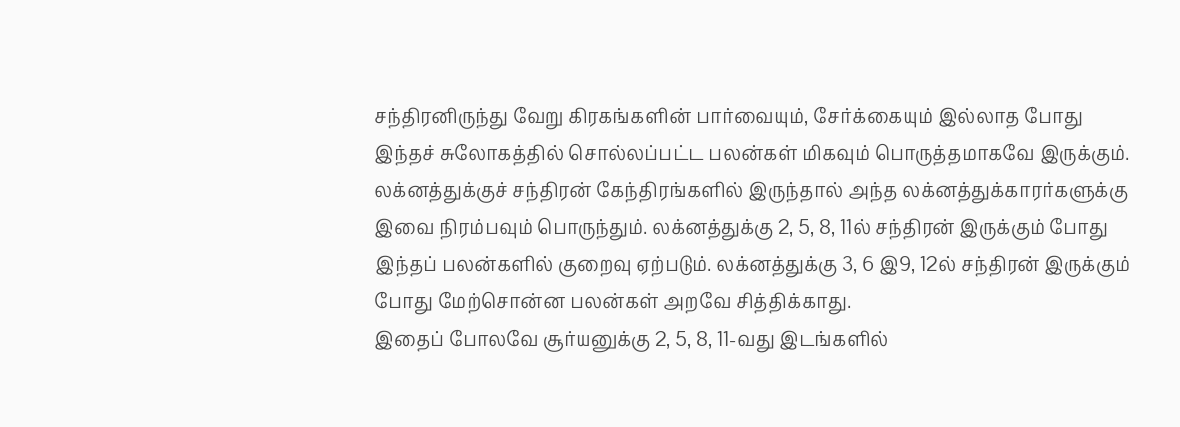சந்திரனிருந்து வேறு கிரகங்களின் பார்வையும், சேர்க்கையும் இல்லாத போது இந்தச் சுலோகத்தில் சொல்லப்பட்ட பலன்கள் மிகவும் பொருத்தமாகவே இருக்கும். லக்னத்துக்குச் சந்திரன் கேந்திரங்களில் இருந்தால் அந்த லக்னத்துக்காரர்களுக்கு இவை நிரம்பவும் பொருந்தும். லக்னத்துக்கு 2, 5, 8, 11ல் சந்திரன் இருக்கும் போது இந்தப் பலன்களில் குறைவு ஏற்படும். லக்னத்துக்கு 3, 6 இ9, 12ல் சந்திரன் இருக்கும் போது மேற்சொன்ன பலன்கள் அறவே சித்திக்காது.
இதைப் போலவே சூர்யனுக்கு 2, 5, 8, 11-வது இடங்களில்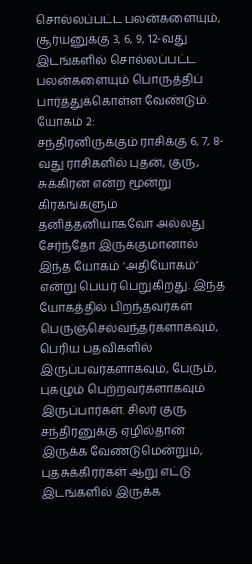சொல்லப்பட்ட பலன்களையும், சூர்யனுக்கு 3, 6, 9, 12-வது இடங்களில் சொல்லப்பட்ட பலன்களையும் பொருத்திப் பார்த்துக்கொள்ள வேண்டும்.
யோகம் 2:
சந்திரனிருக்கும் ராசிக்கு 6, 7, 8-வது ராசிகளில் புதன், குரு, சுக்கிரன் என்ற மூன்று கிரகங்களும் தனித்தனியாகவோ அல்லது சேர்ந்தோ இருக்குமானால் இந்த யோகம் ‘அதியோகம்’ என்று பெயர் பெறுகிறது. இந்த யோகத்தில் பிறந்தவர்கள் பெருஞ்செல்வந்தர்களாகவும், பெரிய பதவிகளில் இருப்பவர்களாகவும், பேரும், புகழும் பெற்றவர்களாகவும் இருப்பார்கள். சிலர் குரு சந்திரனுக்கு ஏழில்தான் இருக்க வேண்டுமென்றும், புதசுக்கிரர்கள் ஆறு எட்டு இடங்களில் இருக்க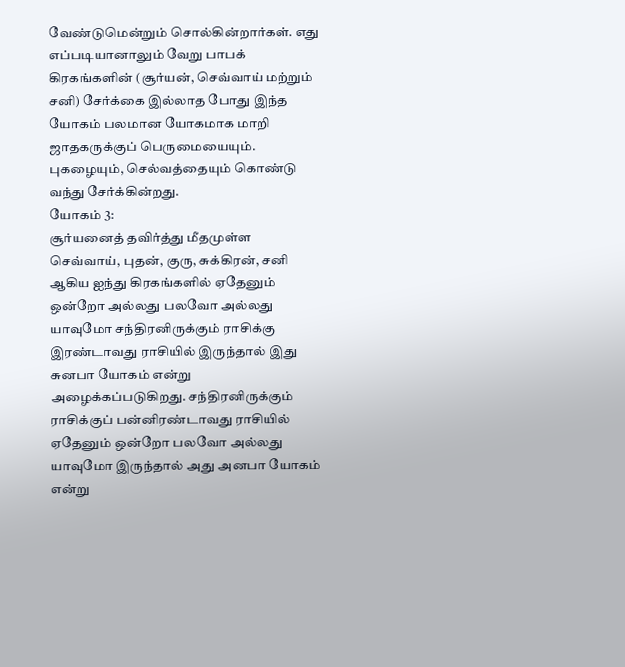வேண்டுமென்றும் சொல்கின்றார்கள். எது எப்படியானாலும் வேறு பாபக் கிரகங்களின் (சூர்யன், செவ்வாய் மற்றும் சனி) சேர்க்கை இல்லாத போது இந்த யோகம் பலமான யோகமாக மாறி ஜாதகருக்குப் பெருமையையும். புகழையும், செல்வத்தையும் கொண்டு வந்து சேர்க்கின்றது.
யோகம் 3:
சூர்யனைத் தவிர்த்து மீதமுள்ள செவ்வாய், புதன், குரு, சுக்கிரன், சனி ஆகிய ஐந்து கிரகங்களில் ஏதேனும் ஒன்றோ அல்லது பலவோ அல்லது யாவுமோ சந்திரனிருக்கும் ராசிக்கு இரண்டாவது ராசியில் இருந்தால் இது சுனபா யோகம் என்று அழைக்கப்படுகிறது. சந்திரனிருக்கும் ராசிக்குப் பன்னிரண்டாவது ராசியில் ஏதேனும் ஒன்றோ பலவோ அல்லது யாவுமோ இருந்தால் அது அனபா யோகம் என்று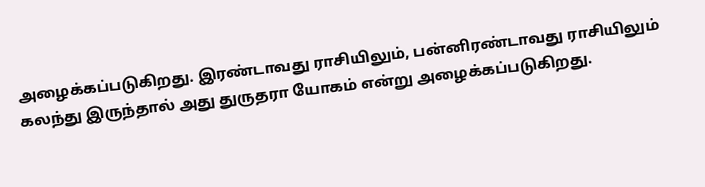அழைக்கப்படுகிறது. இரண்டாவது ராசியிலும், பன்னிரண்டாவது ராசியிலும் கலந்து இருந்தால் அது துருதரா யோகம் என்று அழைக்கப்படுகிறது.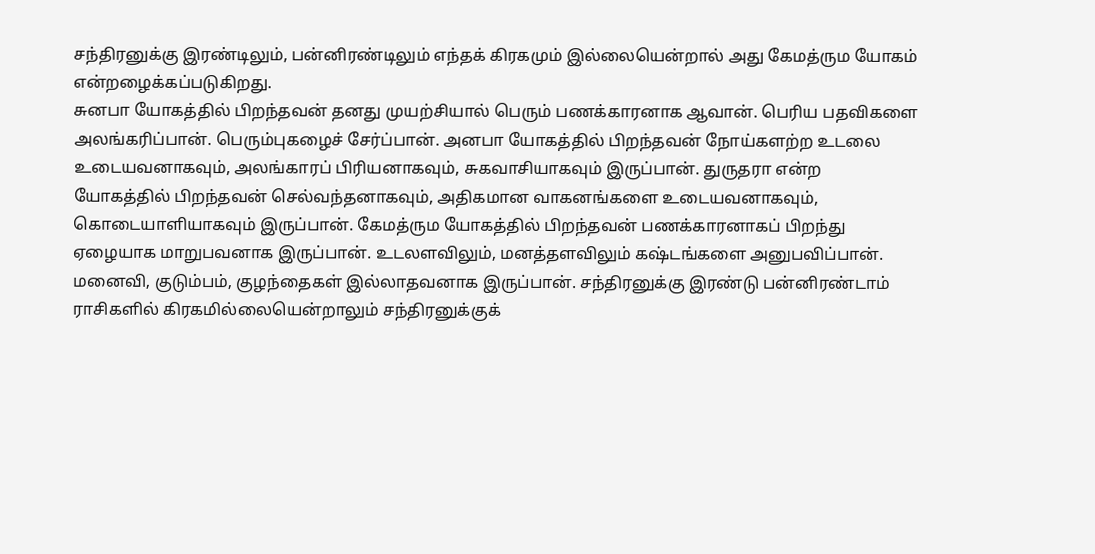சந்திரனுக்கு இரண்டிலும், பன்னிரண்டிலும் எந்தக் கிரகமும் இல்லையென்றால் அது கேமத்ரும யோகம் என்றழைக்கப்படுகிறது.
சுனபா யோகத்தில் பிறந்தவன் தனது முயற்சியால் பெரும் பணக்காரனாக ஆவான். பெரிய பதவிகளை அலங்கரிப்பான். பெரும்புகழைச் சேர்ப்பான். அனபா யோகத்தில் பிறந்தவன் நோய்களற்ற உடலை உடையவனாகவும், அலங்காரப் பிரியனாகவும், சுகவாசியாகவும் இருப்பான். துருதரா என்ற யோகத்தில் பிறந்தவன் செல்வந்தனாகவும், அதிகமான வாகனங்களை உடையவனாகவும், கொடையாளியாகவும் இருப்பான். கேமத்ரும யோகத்தில் பிறந்தவன் பணக்காரனாகப் பிறந்து ஏழையாக மாறுபவனாக இருப்பான். உடலளவிலும், மனத்தளவிலும் கஷ்டங்களை அனுபவிப்பான். மனைவி, குடும்பம், குழந்தைகள் இல்லாதவனாக இருப்பான். சந்திரனுக்கு இரண்டு பன்னிரண்டாம் ராசிகளில் கிரகமில்லையென்றாலும் சந்திரனுக்குக்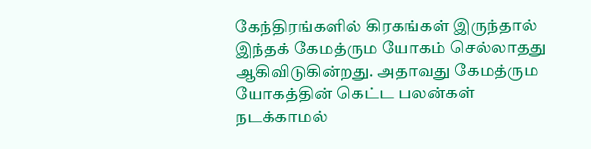கேந்திரங்களில் கிரகங்கள் இருந்தால் இந்தக் கேமத்ரும யோகம் செல்லாதது ஆகிவிடுகின்றது. அதாவது கேமத்ரும யோகத்தின் கெட்ட பலன்கள் நடக்காமல்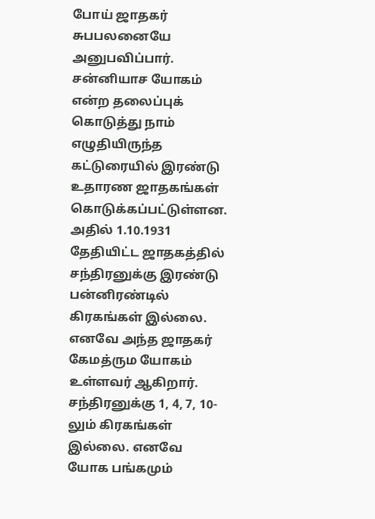போய் ஜாதகர் சுபபலனையே அனுபவிப்பார்.
சன்னியாச யோகம் என்ற தலைப்புக் கொடுத்து நாம் எழுதியிருந்த கட்டுரையில் இரண்டு உதாரண ஜாதகங்கள் கொடுக்கப்பட்டுள்ளன. அதில் 1.10.1931 தேதியிட்ட ஜாதகத்தில் சந்திரனுக்கு இரண்டு பன்னிரண்டில் கிரகங்கள் இல்லை. எனவே அந்த ஜாதகர் கேமத்ரும யோகம் உள்ளவர் ஆகிறார். சந்திரனுக்கு 1, 4, 7, 10-லும் கிரகங்கள் இல்லை. எனவே யோக பங்கமும்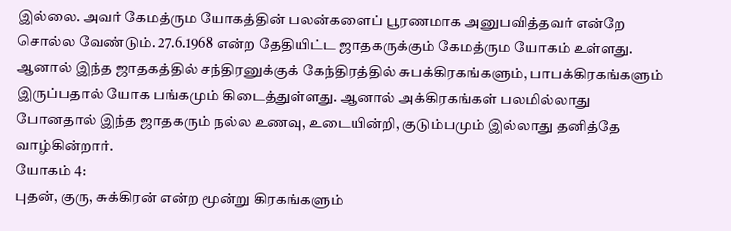இல்லை. அவர் கேமத்ரும யோகத்தின் பலன்களைப் பூரணமாக அனுபவித்தவர் என்றே சொல்ல வேண்டும். 27.6.1968 என்ற தேதியிட்ட ஜாதகருக்கும் கேமத்ரும யோகம் உள்ளது. ஆனால் இந்த ஜாதகத்தில் சந்திரனுக்குக் கேந்திரத்தில் சுபக்கிரகங்களும், பாபக்கிரகங்களும் இருப்பதால் யோக பங்கமும் கிடைத்துள்ளது. ஆனால் அக்கிரகங்கள் பலமில்லாது போனதால் இந்த ஜாதகரும் நல்ல உணவு, உடையின்றி, குடும்பமும் இல்லாது தனித்தே வாழ்கின்றார்.
யோகம் 4:
புதன், குரு, சுக்கிரன் என்ற மூன்று கிரகங்களும்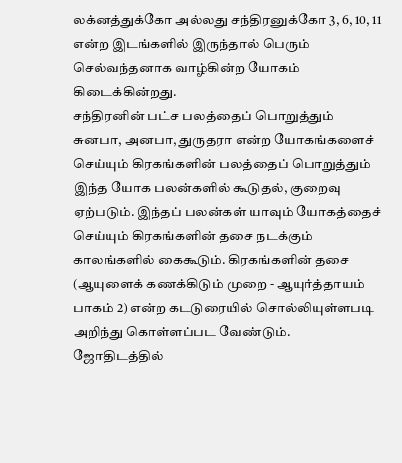லக்னத்துக்கோ அல்லது சந்திரனுக்கோ 3, 6, 10, 11 என்ற இடங்களில் இருந்தால் பெரும் செல்வந்தனாக வாழ்கின்ற யோகம் கிடைக்கின்றது.
சந்திரனின் பட்ச பலத்தைப் பொறுத்தும் சுனபா, அனபா, துருதரா என்ற யோகங்களைச் செய்யும் கிரகங்களின் பலத்தைப் பொறுத்தும் இந்த யோக பலன்களில் கூடுதல், குறைவு ஏற்படும். இந்தப் பலன்கள் யாவும் யோகத்தைச் செய்யும் கிரகங்களின் தசை நடக்கும் காலங்களில் கைகூடும். கிரகங்களின் தசை (ஆயுளைக் கணக்கிடும் முறை - ஆயுர்த்தாயம் பாகம் 2) என்ற கடடுரையில் சொல்லியுள்ளபடி அறிந்து கொள்ளப்பட வேண்டும்.
ஜோதிடத்தில்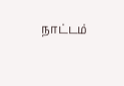நாட்டம்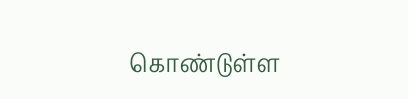கொண்டுள்ள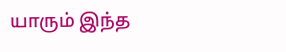யாரும் இந்த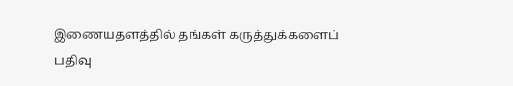இணையதளத்தில் தங்கள் கருத்துக்களைப் பதிவு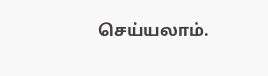செய்யலாம்.